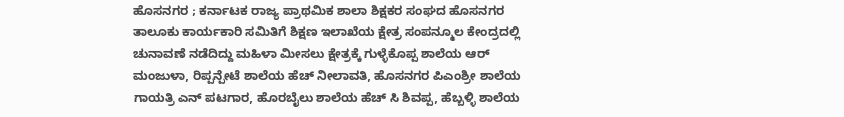ಹೊಸನಗರ ; ಕರ್ನಾಟಕ ರಾಜ್ಯ ಪ್ರಾಥಮಿಕ ಶಾಲಾ ಶಿಕ್ಷಕರ ಸಂಘದ ಹೊಸನಗರ ತಾಲೂಕು ಕಾರ್ಯಕಾರಿ ಸಮಿತಿಗೆ ಶಿಕ್ಷಣ ಇಲಾಖೆಯ ಕ್ಷೇತ್ರ ಸಂಪನ್ಮೂಲ ಕೇಂದ್ರದಲ್ಲಿ ಚುನಾವಣೆ ನಡೆದಿದ್ದು ಮಹಿಳಾ ಮೀಸಲು ಕ್ಷೇತ್ರಕ್ಕೆ ಗುಳ್ಳೆಕೊಪ್ಪ ಶಾಲೆಯ ಆರ್ ಮಂಜುಳಾ, ರಿಪ್ಪನ್ಪೇಟೆ ಶಾಲೆಯ ಹೆಚ್ ನೀಲಾವತಿ, ಹೊಸನಗರ ಪಿಎಂಶ್ರೀ ಶಾಲೆಯ ಗಾಯತ್ರಿ ಎನ್ ಪಟಗಾರ, ಹೊರಬೈಲು ಶಾಲೆಯ ಹೆಚ್ ಸಿ ಶಿವಪ್ಪ, ಹೆಬ್ಬಳ್ಳಿ ಶಾಲೆಯ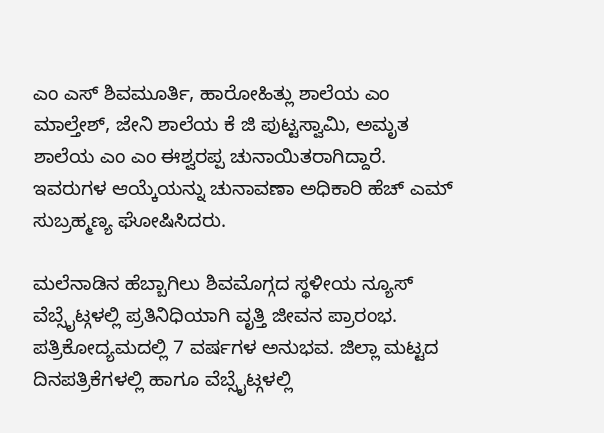ಎಂ ಎಸ್ ಶಿವಮೂರ್ತಿ, ಹಾರೋಹಿತ್ಲು ಶಾಲೆಯ ಎಂ ಮಾಲ್ತೇಶ್, ಜೇನಿ ಶಾಲೆಯ ಕೆ ಜಿ ಪುಟ್ಟಸ್ವಾಮಿ, ಅಮೃತ ಶಾಲೆಯ ಎಂ ಎಂ ಈಶ್ವರಪ್ಪ ಚುನಾಯಿತರಾಗಿದ್ದಾರೆ.
ಇವರುಗಳ ಆಯ್ಕೆಯನ್ನು ಚುನಾವಣಾ ಅಧಿಕಾರಿ ಹೆಚ್ ಎಮ್ ಸುಬ್ರಹ್ಮಣ್ಯ ಘೋಷಿಸಿದರು.

ಮಲೆನಾಡಿನ ಹೆಬ್ಬಾಗಿಲು ಶಿವಮೊಗ್ಗದ ಸ್ಥಳೀಯ ನ್ಯೂಸ್ ವೆಬ್ಸೈಟ್ಗಳಲ್ಲಿ ಪ್ರತಿನಿಧಿಯಾಗಿ ವೃತ್ತಿ ಜೀವನ ಪ್ರಾರಂಭ. ಪತ್ರಿಕೋದ್ಯಮದಲ್ಲಿ 7 ವರ್ಷಗಳ ಅನುಭವ. ಜಿಲ್ಲಾ ಮಟ್ಟದ ದಿನಪತ್ರಿಕೆಗಳಲ್ಲಿ ಹಾಗೂ ವೆಬ್ಸೈಟ್ಗಳಲ್ಲಿ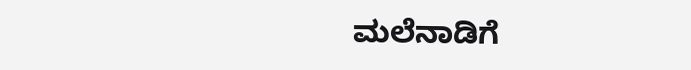ಮಲೆನಾಡಿಗೆ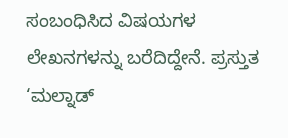ಸಂಬಂಧಿಸಿದ ವಿಷಯಗಳ ಲೇಖನಗಳನ್ನು ಬರೆದಿದ್ದೇನೆ. ಪ್ರಸ್ತುತ ‘ಮಲ್ನಾಡ್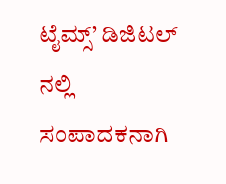ಟೈಮ್ಸ್’ ಡಿಜಿಟಲ್ ನಲ್ಲಿ ಸಂಪಾದಕನಾಗಿ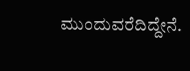ಮುಂದುವರೆದಿದ್ದೇನೆ.